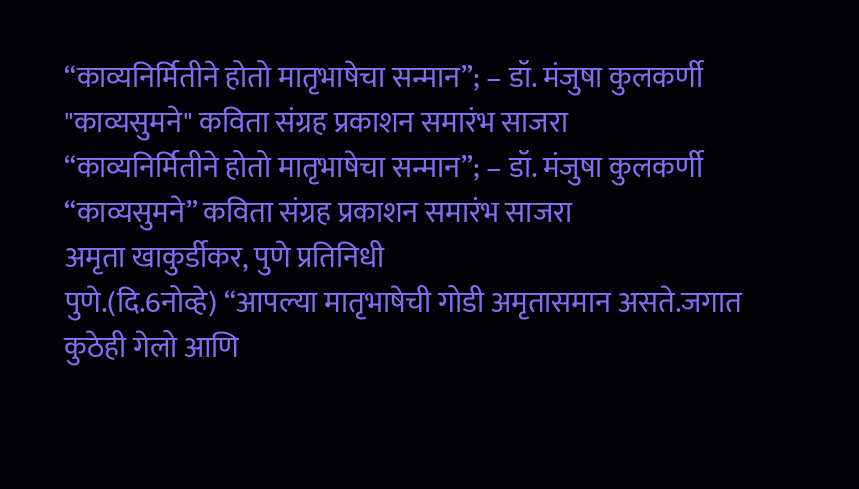“काव्यनिर्मितीने होतो मातृभाषेचा सन्मान”; – डॉ. मंजुषा कुलकर्णी
"काव्यसुमने" कविता संग्रह प्रकाशन समारंभ साजरा
“काव्यनिर्मितीने होतो मातृभाषेचा सन्मान”; – डॉ. मंजुषा कुलकर्णी
“काव्यसुमने” कविता संग्रह प्रकाशन समारंभ साजरा
अमृता खाकुर्डीकर, पुणे प्रतिनिधी
पुणे.(दि.6नोव्हे) “आपल्या मातृभाषेची गोडी अमृतासमान असते.जगात कुठेही गेलो आणि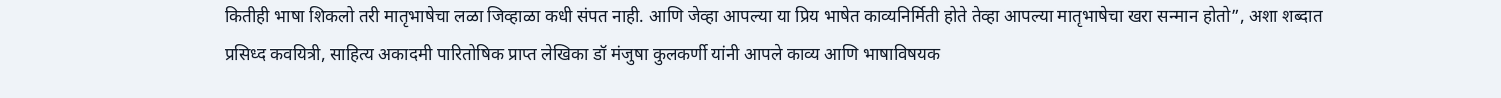कितीही भाषा शिकलो तरी मातृभाषेचा लळा जिव्हाळा कधी संपत नाही. आणि जेव्हा आपल्या या प्रिय भाषेत काव्यनिर्मिती होते तेव्हा आपल्या मातृभाषेचा खरा सन्मान होतो”, अशा शब्दात प्रसिध्द कवयित्री, साहित्य अकादमी पारितोषिक प्राप्त लेखिका डॉ मंजुषा कुलकर्णी यांनी आपले काव्य आणि भाषाविषयक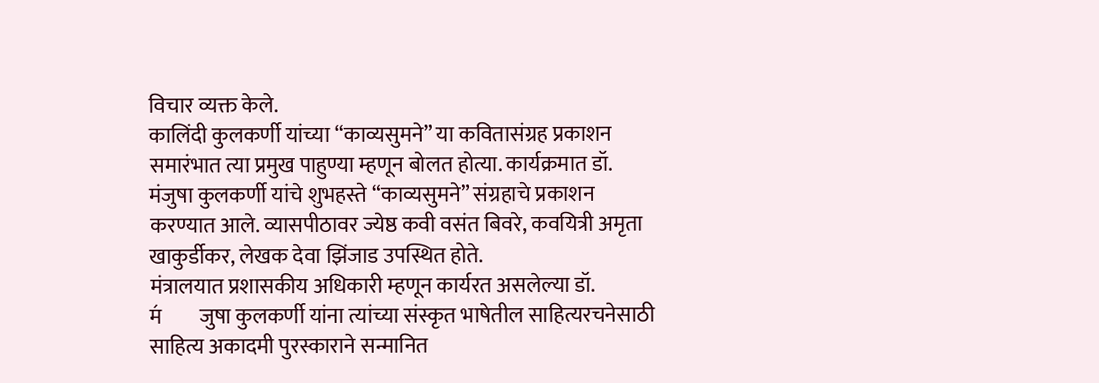विचार व्यक्त केले.
कालिंदी कुलकर्णी यांच्या “काव्यसुमने” या कवितासंग्रह प्रकाशन समारंभात त्या प्रमुख पाहुण्या म्हणून बोलत होत्या. कार्यक्रमात डॉ. मंजुषा कुलकर्णी यांचे शुभहस्ते “काव्यसुमने” संग्रहाचे प्रकाशन करण्यात आले. व्यासपीठावर ज्येष्ठ कवी वसंत बिवरे, कवयित्री अमृता खाकुर्डीकर, लेखक देवा झिंजाड उपस्थित होते.
मंत्रालयात प्रशासकीय अधिकारी म्हणून कार्यरत असलेल्या डॉ. म॔जुषा कुलकर्णी यांना त्यांच्या संस्कृत भाषेतील साहित्यरचनेसाठी साहित्य अकादमी पुरस्काराने सन्मानित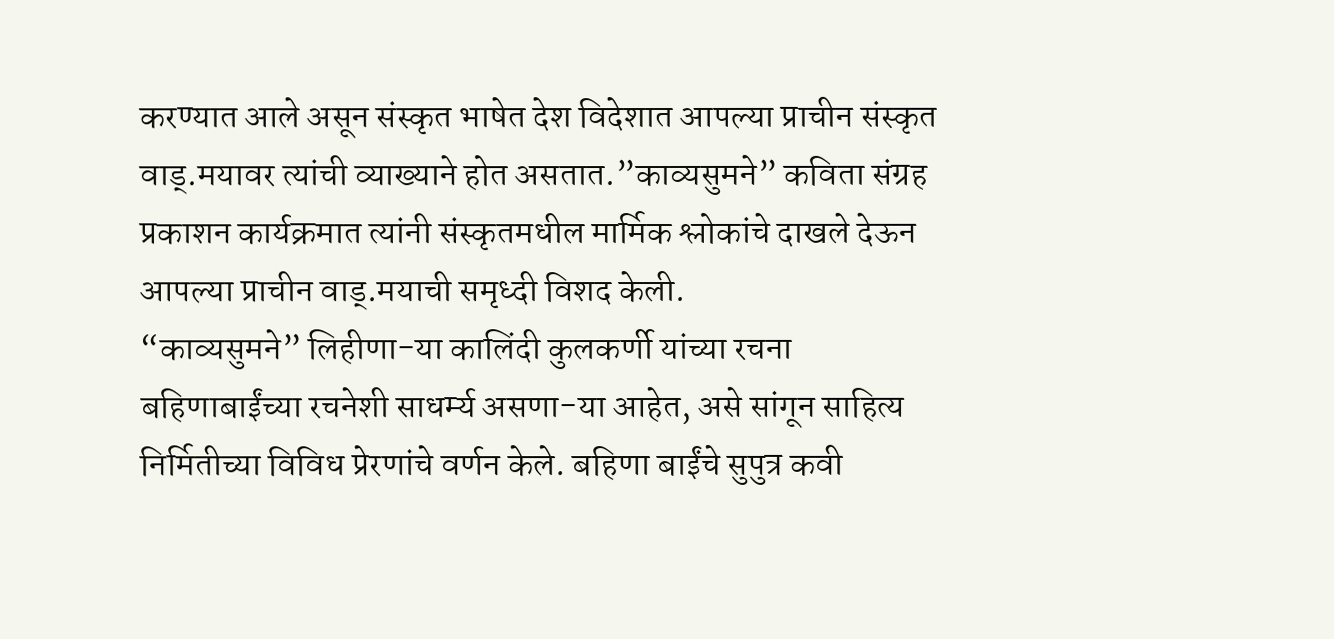करण्यात आले असून संस्कृत भाषेत देश विदेशात आपल्या प्राचीन संस्कृत वाड्.मयावर त्यांची व्याख्याने होत असतात.”काव्यसुमने” कविता संग्रह प्रकाशन कार्यक्रमात त्यांनी संस्कृतमधील मार्मिक श्लोकांचे दाखले देऊन आपल्या प्राचीन वाड्.मयाची समृध्दी विशद केली.
“काव्यसुमने” लिहीणा-या कालिंदी कुलकर्णी यांच्या रचना बहिणाबाईंच्या रचनेशी साधर्म्य असणा-या आहेत, असे सांगून साहित्य निर्मितीच्या विविध प्रेरणांचे वर्णन केले. बहिणा बाईंचे सुपुत्र कवी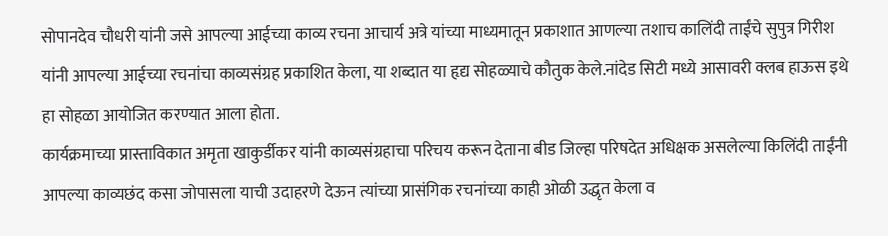सोपानदेव चौधरी यांनी जसे आपल्या आईच्या काव्य रचना आचार्य अत्रे यांच्या माध्यमातून प्रकाशात आणल्या तशाच कालिंदी ताईंचे सुपुत्र गिरीश यांनी आपल्या आईच्या रचनांचा काव्यसंग्रह प्रकाशित केला, या शब्दात या हृद्य सोहळ्याचे कौतुक केले.नांदेड सिटी मध्ये आसावरी क्लब हाऊस इथे हा सोहळा आयोजित करण्यात आला होता.
कार्यक्रमाच्या प्रास्ताविकात अमृता खाकुर्डीकर यांनी काव्यसंग्रहाचा परिचय करून देताना बीड जिल्हा परिषदेत अधिक्षक असलेल्या किलिंदी ताईंनी आपल्या काव्यछंद कसा जोपासला याची उदाहरणे देऊन त्यांच्या प्रासंगिक रचनांच्या काही ओळी उद्धृत केला व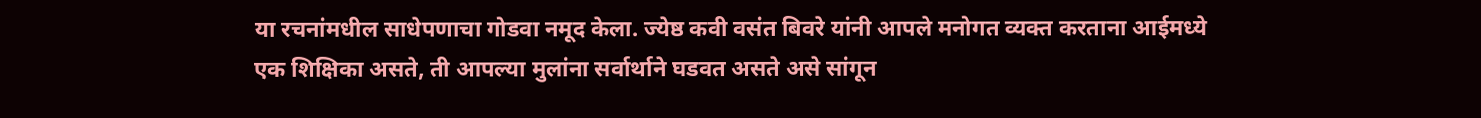या रचनांमधील साधेपणाचा गोडवा नमूद केला. ज्येष्ठ कवी वसंत बिवरे यांनी आपले मनोगत व्यक्त करताना आईमध्ये एक शिक्षिका असते, ती आपल्या मुलांना सर्वार्थाने घडवत असते असे सांगून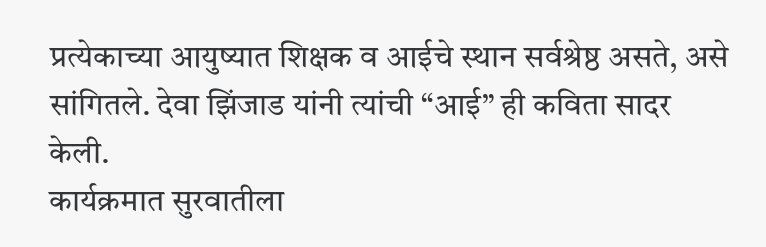प्रत्येकाच्या आयुष्यात शिक्षक व आईचे स्थान सर्वश्रेष्ठ असते, असे सांगितले. देवा झिंजाड यांनी त्यांची “आई” ही कविता सादर केली.
कार्यक्रमात सुरवातीला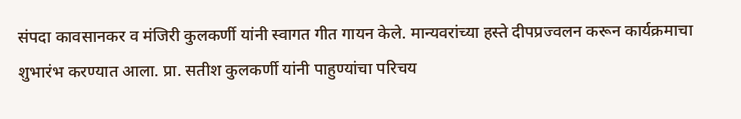संपदा कावसानकर व मंजिरी कुलकर्णी यांनी स्वागत गीत गायन केले. मान्यवरांच्या हस्ते दीपप्रज्वलन करून कार्यक्रमाचा शुभारंभ करण्यात आला. प्रा. सतीश कुलकर्णी यांनी पाहुण्यांचा परिचय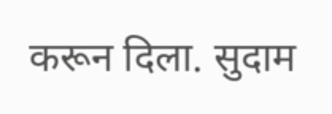करून दिला. सुदाम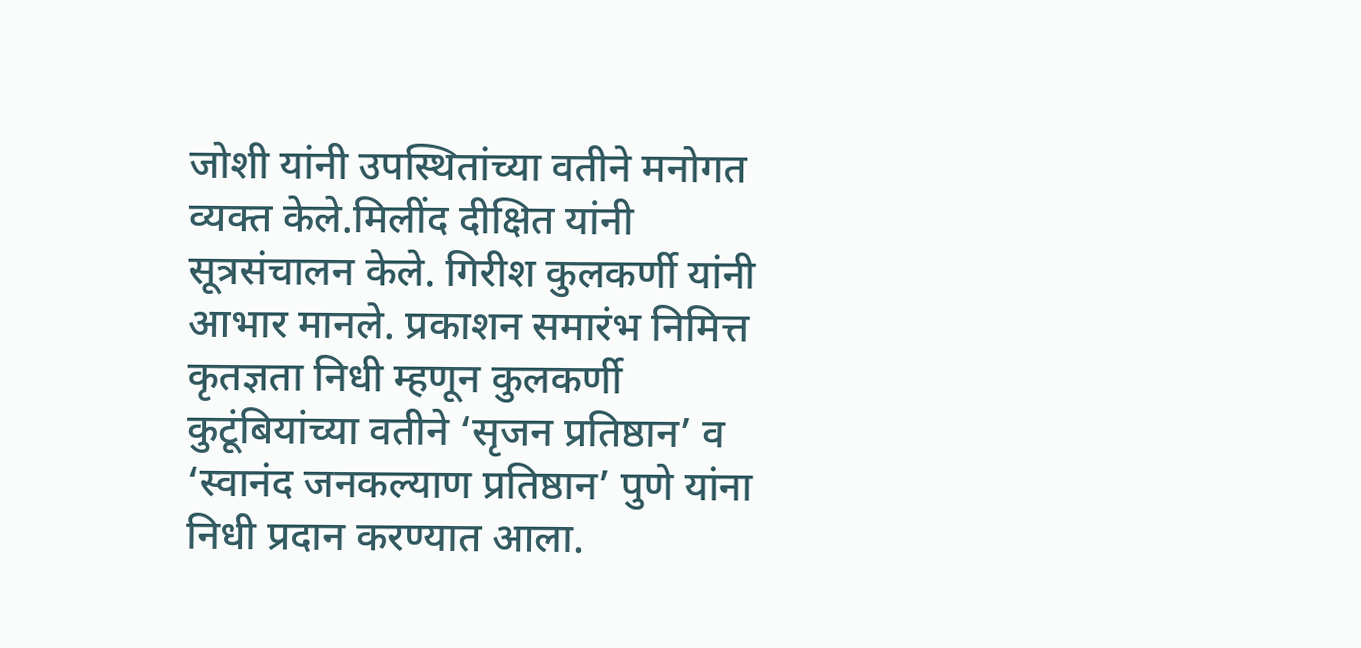जोशी यांनी उपस्थितांच्या वतीने मनोगत व्यक्त केले.मिलींद दीक्षित यांनी सूत्रसंचालन केले. गिरीश कुलकर्णी यांनी आभार मानले. प्रकाशन समारंभ निमित्त कृतज्ञता निधी म्हणून कुलकर्णी कुटूंबियांच्या वतीने ‘सृजन प्रतिष्ठान’ व ‘स्वानंद जनकल्याण प्रतिष्ठान’ पुणे यांना निधी प्रदान करण्यात आला.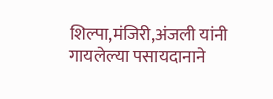शिल्पा,मंजिरी,अंजली यांनी गायलेल्या पसायदानाने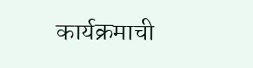कार्यक्रमाची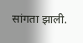सांगता झाली.